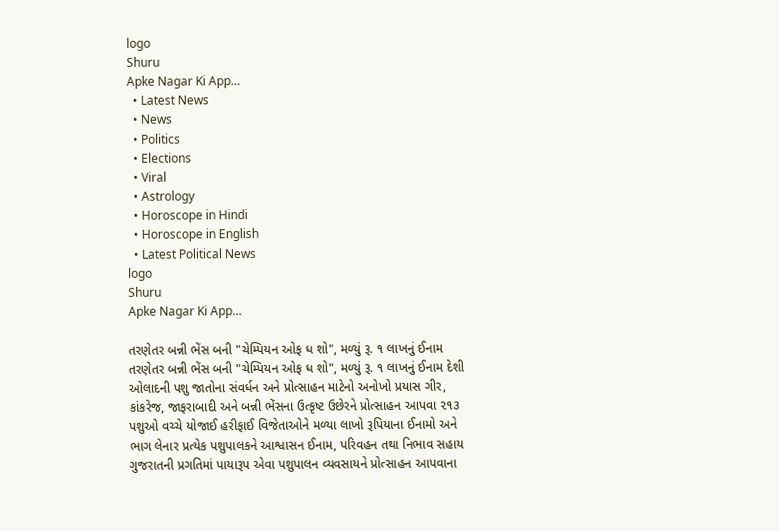logo
Shuru
Apke Nagar Ki App…
  • Latest News
  • News
  • Politics
  • Elections
  • Viral
  • Astrology
  • Horoscope in Hindi
  • Horoscope in English
  • Latest Political News
logo
Shuru
Apke Nagar Ki App…

તરણેતર બન્ની ભેંસ બની "ચેમ્પિયન ઓફ ધ શો", મળ્યું રૂ. ૧ લાખનું ઈનામ તરણેતર બન્ની ભેંસ બની "ચેમ્પિયન ઓફ ધ શો", મળ્યું રૂ. ૧ લાખનું ઈનામ દેશી ઓલાદની પશુ જાતોના સંવર્ધન અને પ્રોત્સાહન માટેનો અનોખો પ્રયાસ ગીર, કાંકરેજ, જાફરાબાદી અને બન્ની ભેંસના ઉત્કૃષ્ટ ઉછેરને પ્રોત્સાહન આપવા ૨૧૩ પશુઓ વચ્ચે યોજાઈ હરીફાઈ વિજેતાઓને મળ્યા લાખો રૂપિયાના ઈનામો અને ભાગ લેનાર પ્રત્યેક પશુપાલકને આશ્વાસન ઈનામ, પરિવહન તથા નિભાવ સહાય ગુજરાતની પ્રગતિમાં પાયારૂપ એવા પશુપાલન વ્યવસાયને પ્રોત્સાહન આપવાના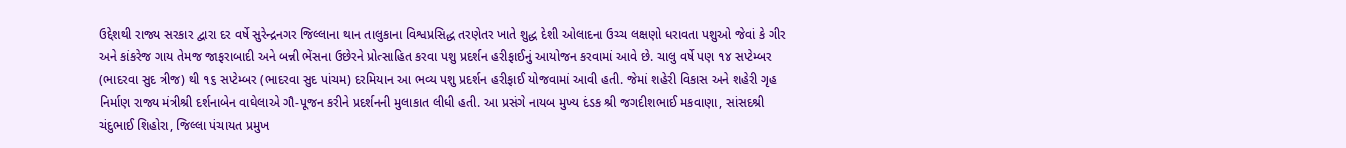ઉદ્દેશથી રાજ્ય સરકાર દ્વારા દર વર્ષે સુરેન્દ્રનગર જિલ્લાના થાન તાલુકાના વિશ્વપ્રસિદ્ધ તરણેતર ખાતે શુદ્ધ દેશી ઓલાદના ઉચ્ચ લક્ષણો ધરાવતા પશુઓ જેવાં કે ગીર અને કાંકરેજ ગાય તેમજ જાફરાબાદી અને બન્ની ભેંસના ઉછેરને પ્રોત્સાહિત કરવા પશુ પ્રદર્શન હરીફાઈનું આયોજન કરવામાં આવે છે. ચાલુ વર્ષે પણ ૧૪ સપ્ટેમ્બર (ભાદરવા સુદ ત્રીજ) થી ૧૬ સપ્ટેમ્બર (ભાદરવા સુદ પાંચમ) દરમિયાન આ ભવ્ય પશુ પ્રદર્શન હરીફાઈ યોજવામાં આવી હતી. જેમાં શહેરી વિકાસ અને શહેરી ગૃહ નિર્માણ રાજ્ય મંત્રીશ્રી દર્શનાબેન વાઘેલાએ ગૌ-પૂજન કરીને પ્રદર્શનની મુલાકાત લીધી હતી. આ પ્રસંગે નાયબ મુખ્ય દંડક શ્રી જગદીશભાઈ મકવાણા, સાંસદશ્રી ચંદુભાઈ શિહોરા, જિલ્લા પંચાયત પ્રમુખ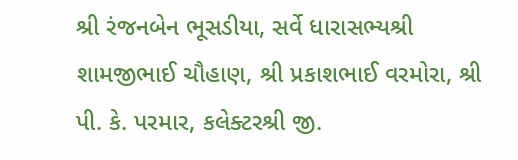શ્રી રંજનબેન ભૂસડીયા, સર્વે ધારાસભ્યશ્રી શામજીભાઈ ચૌહાણ, શ્રી પ્રકાશભાઈ વરમોરા, શ્રી પી. કે. પરમાર, કલેક્ટરશ્રી જી.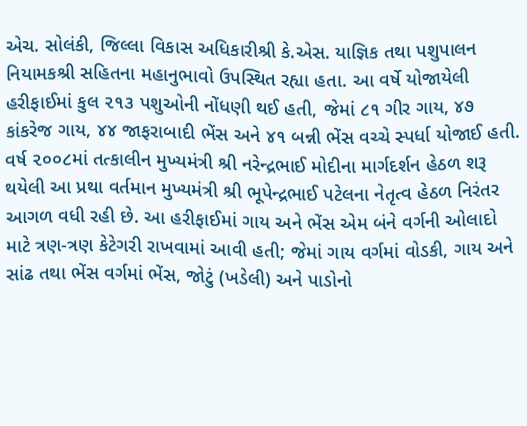એચ. સોલંકી, જિલ્લા વિકાસ અધિકારીશ્રી કે.એસ. યાજ્ઞિક તથા પશુપાલન નિયામકશ્રી સહિતના મહાનુભાવો ઉપસ્થિત રહ્યા હતા. આ વર્ષે યોજાયેલી હરીફાઈમાં કુલ ૨૧૩ પશુઓની નોંધણી થઈ હતી, જેમાં ૮૧ ગીર ગાય, ૪૭ કાંકરેજ ગાય, ૪૪ જાફરાબાદી ભેંસ અને ૪૧ બન્ની ભેંસ વચ્ચે સ્પર્ધા યોજાઈ હતી. વર્ષ ૨૦૦૮માં તત્કાલીન મુખ્યમંત્રી શ્રી નરેન્દ્રભાઈ મોદીના માર્ગદર્શન હેઠળ શરૂ થયેલી આ પ્રથા વર્તમાન મુખ્યમંત્રી શ્રી ભૂપેન્દ્રભાઈ પટેલના નેતૃત્વ હેઠળ નિરંતર આગળ વધી રહી છે. આ હરીફાઈમાં ગાય અને ભેંસ એમ બંને વર્ગની ઓલાદો માટે ત્રણ-ત્રણ કેટેગરી રાખવામાં આવી હતી; જેમાં ગાય વર્ગમાં વોડકી, ગાય અને સાંઢ તથા ભેંસ વર્ગમાં ભેંસ, જોટું (ખડેલી) અને પાડોનો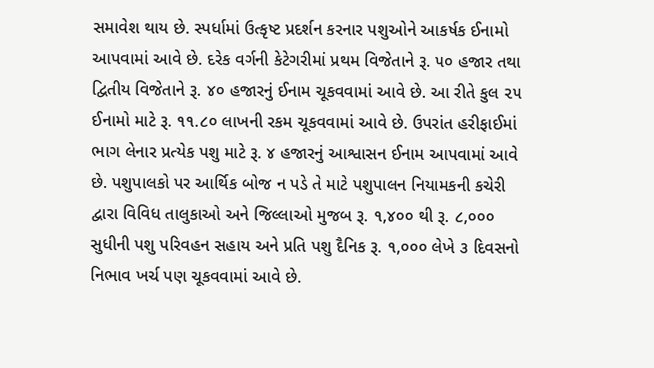સમાવેશ થાય છે. સ્પર્ધામાં ઉત્કૃષ્ટ પ્રદર્શન કરનાર પશુઓને આકર્ષક ઈનામો આપવામાં આવે છે. દરેક વર્ગની કેટેગરીમાં પ્રથમ વિજેતાને રૂ. ૫૦ હજાર તથા દ્વિતીય વિજેતાને રૂ. ૪૦ હજારનું ઈનામ ચૂકવવામાં આવે છે. આ રીતે કુલ ૨૫ ઈનામો માટે રૂ. ૧૧.૮૦ લાખની રકમ ચૂકવવામાં આવે છે. ઉપરાંત હરીફાઈમાં ભાગ લેનાર પ્રત્યેક પશુ માટે રૂ. ૪ હજારનું આશ્વાસન ઈનામ આપવામાં આવે છે. પશુપાલકો પર આર્થિક બોજ ન પડે તે માટે પશુપાલન નિયામકની કચેરી દ્વારા વિવિધ તાલુકાઓ અને જિલ્લાઓ મુજબ રૂ. ૧,૪૦૦ થી રૂ. ૮,૦૦૦ સુધીની પશુ પરિવહન સહાય અને પ્રતિ પશુ દૈનિક રૂ. ૧,૦૦૦ લેખે ૩ દિવસનો નિભાવ ખર્ચ પણ ચૂકવવામાં આવે છે.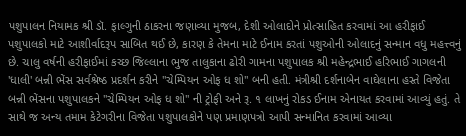પશુપાલન નિયામક શ્રી ડૉ. ફાલ્ગુની ઠાકરના જણાવ્યા મુજબ, દેશી ઓલાદોને પ્રોત્સાહિત કરવામાં આ હરીફાઈ પશુપાલકો માટે આશીર્વાદરૂપ સાબિત થઈ છે, કારણ કે તેમના માટે ઈનામ કરતાં પશુઓની ઓલાદનું સન્માન વધુ મહત્ત્વનું છે. ચાલુ વર્ષની હરીફાઈમાં કચ્છ જિલ્લાના ભુજ તાલુકાના ઢોરી ગામના પશુપાલક શ્રી મહેન્દ્રભાઈ હરિભાઈ ગાગલની 'ધાલી' બન્ની ભેંસ સર્વશ્રેષ્ઠ પ્રદર્શન કરીને "ચેમ્પિયન ઓફ ધ શો" બની હતી. મંત્રીશ્રી દર્શનાબેન વાઘેલાના હસ્તે વિજેતા બન્ની ભેંસના પશુપાલકને "ચેમ્પિયન ઓફ ધ શો" ની ટ્રોફી અને રૂ. ૧ લાખનું રોકડ ઈનામ એનાયત કરવામાં આવ્યું હતું. તે સાથે જ અન્ય તમામ કેટેગરીના વિજેતા પશુપાલકોને પણ પ્રમાણપત્રો આપી સન્માનિત કરવામાં આવ્યા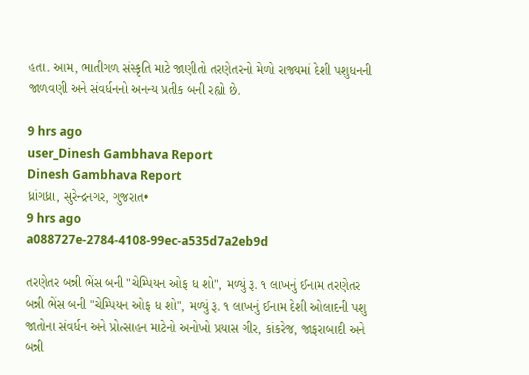હતા. આમ, ભાતીગળ સંસ્કૃતિ માટે જાણીતો તરણેતરનો મેળો રાજ્યમાં દેશી પશુધનની જાળવણી અને સંવર્ધનનો અનન્ય પ્રતીક બની રહ્યો છે.

9 hrs ago
user_Dinesh Gambhava Report
Dinesh Gambhava Report
ધ્રાંગધ્રા, સુરેન્દ્રનગર, ગુજરાત•
9 hrs ago
a088727e-2784-4108-99ec-a535d7a2eb9d

તરણેતર બન્ની ભેંસ બની "ચેમ્પિયન ઓફ ધ શો", મળ્યું રૂ. ૧ લાખનું ઈનામ તરણેતર બન્ની ભેંસ બની "ચેમ્પિયન ઓફ ધ શો", મળ્યું રૂ. ૧ લાખનું ઈનામ દેશી ઓલાદની પશુ જાતોના સંવર્ધન અને પ્રોત્સાહન માટેનો અનોખો પ્રયાસ ગીર, કાંકરેજ, જાફરાબાદી અને બન્ની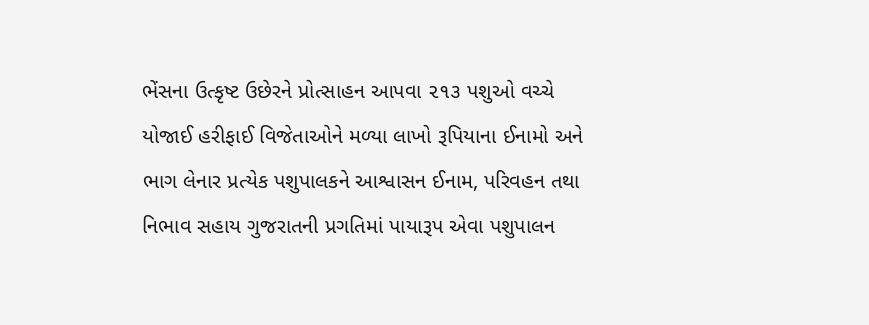ભેંસના ઉત્કૃષ્ટ ઉછેરને પ્રોત્સાહન આપવા ૨૧૩ પશુઓ વચ્ચે યોજાઈ હરીફાઈ વિજેતાઓને મળ્યા લાખો રૂપિયાના ઈનામો અને ભાગ લેનાર પ્રત્યેક પશુપાલકને આશ્વાસન ઈનામ, પરિવહન તથા નિભાવ સહાય ગુજરાતની પ્રગતિમાં પાયારૂપ એવા પશુપાલન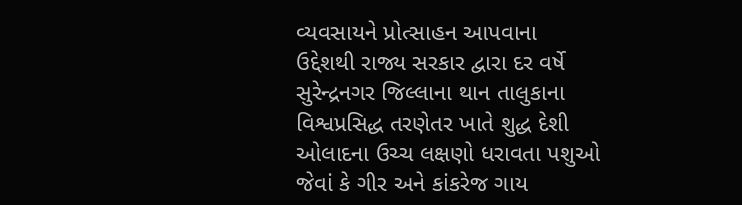વ્યવસાયને પ્રોત્સાહન આપવાના ઉદ્દેશથી રાજ્ય સરકાર દ્વારા દર વર્ષે સુરેન્દ્રનગર જિલ્લાના થાન તાલુકાના વિશ્વપ્રસિદ્ધ તરણેતર ખાતે શુદ્ધ દેશી ઓલાદના ઉચ્ચ લક્ષણો ધરાવતા પશુઓ જેવાં કે ગીર અને કાંકરેજ ગાય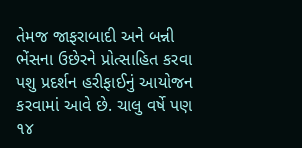તેમજ જાફરાબાદી અને બન્ની ભેંસના ઉછેરને પ્રોત્સાહિત કરવા પશુ પ્રદર્શન હરીફાઈનું આયોજન કરવામાં આવે છે. ચાલુ વર્ષે પણ ૧૪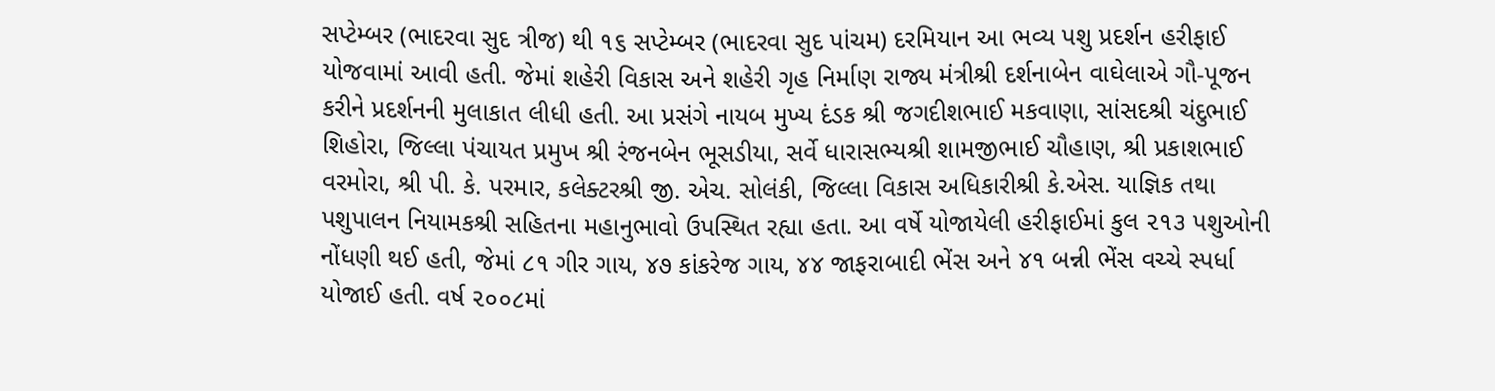સપ્ટેમ્બર (ભાદરવા સુદ ત્રીજ) થી ૧૬ સપ્ટેમ્બર (ભાદરવા સુદ પાંચમ) દરમિયાન આ ભવ્ય પશુ પ્રદર્શન હરીફાઈ યોજવામાં આવી હતી. જેમાં શહેરી વિકાસ અને શહેરી ગૃહ નિર્માણ રાજ્ય મંત્રીશ્રી દર્શનાબેન વાઘેલાએ ગૌ-પૂજન કરીને પ્રદર્શનની મુલાકાત લીધી હતી. આ પ્રસંગે નાયબ મુખ્ય દંડક શ્રી જગદીશભાઈ મકવાણા, સાંસદશ્રી ચંદુભાઈ શિહોરા, જિલ્લા પંચાયત પ્રમુખ શ્રી રંજનબેન ભૂસડીયા, સર્વે ધારાસભ્યશ્રી શામજીભાઈ ચૌહાણ, શ્રી પ્રકાશભાઈ વરમોરા, શ્રી પી. કે. પરમાર, કલેક્ટરશ્રી જી. એચ. સોલંકી, જિલ્લા વિકાસ અધિકારીશ્રી કે.એસ. યાજ્ઞિક તથા પશુપાલન નિયામકશ્રી સહિતના મહાનુભાવો ઉપસ્થિત રહ્યા હતા. આ વર્ષે યોજાયેલી હરીફાઈમાં કુલ ૨૧૩ પશુઓની નોંધણી થઈ હતી, જેમાં ૮૧ ગીર ગાય, ૪૭ કાંકરેજ ગાય, ૪૪ જાફરાબાદી ભેંસ અને ૪૧ બન્ની ભેંસ વચ્ચે સ્પર્ધા યોજાઈ હતી. વર્ષ ૨૦૦૮માં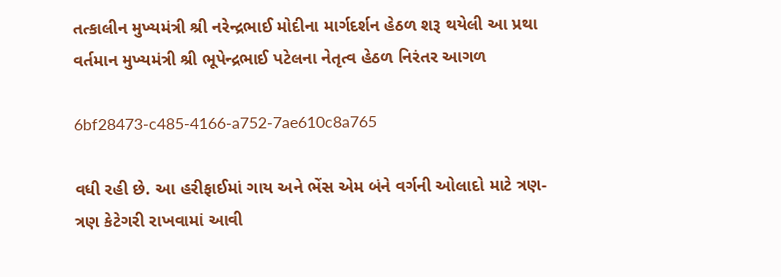તત્કાલીન મુખ્યમંત્રી શ્રી નરેન્દ્રભાઈ મોદીના માર્ગદર્શન હેઠળ શરૂ થયેલી આ પ્રથા વર્તમાન મુખ્યમંત્રી શ્રી ભૂપેન્દ્રભાઈ પટેલના નેતૃત્વ હેઠળ નિરંતર આગળ

6bf28473-c485-4166-a752-7ae610c8a765

વધી રહી છે. આ હરીફાઈમાં ગાય અને ભેંસ એમ બંને વર્ગની ઓલાદો માટે ત્રણ-ત્રણ કેટેગરી રાખવામાં આવી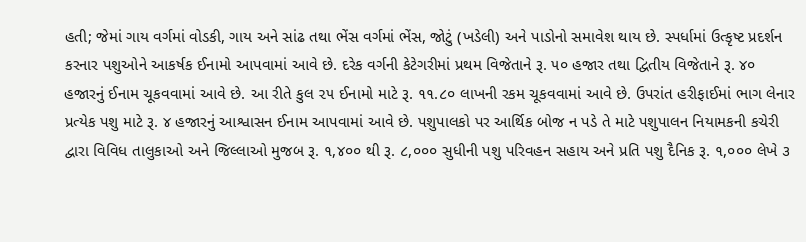હતી; જેમાં ગાય વર્ગમાં વોડકી, ગાય અને સાંઢ તથા ભેંસ વર્ગમાં ભેંસ, જોટું (ખડેલી) અને પાડોનો સમાવેશ થાય છે. સ્પર્ધામાં ઉત્કૃષ્ટ પ્રદર્શન કરનાર પશુઓને આકર્ષક ઈનામો આપવામાં આવે છે. દરેક વર્ગની કેટેગરીમાં પ્રથમ વિજેતાને રૂ. ૫૦ હજાર તથા દ્વિતીય વિજેતાને રૂ. ૪૦ હજારનું ઈનામ ચૂકવવામાં આવે છે. આ રીતે કુલ ૨૫ ઈનામો માટે રૂ. ૧૧.૮૦ લાખની રકમ ચૂકવવામાં આવે છે. ઉપરાંત હરીફાઈમાં ભાગ લેનાર પ્રત્યેક પશુ માટે રૂ. ૪ હજારનું આશ્વાસન ઈનામ આપવામાં આવે છે. પશુપાલકો પર આર્થિક બોજ ન પડે તે માટે પશુપાલન નિયામકની કચેરી દ્વારા વિવિધ તાલુકાઓ અને જિલ્લાઓ મુજબ રૂ. ૧,૪૦૦ થી રૂ. ૮,૦૦૦ સુધીની પશુ પરિવહન સહાય અને પ્રતિ પશુ દૈનિક રૂ. ૧,૦૦૦ લેખે ૩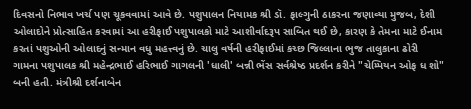દિવસનો નિભાવ ખર્ચ પણ ચૂકવવામાં આવે છે. પશુપાલન નિયામક શ્રી ડૉ. ફાલ્ગુની ઠાકરના જણાવ્યા મુજબ, દેશી ઓલાદોને પ્રોત્સાહિત કરવામાં આ હરીફાઈ પશુપાલકો માટે આશીર્વાદરૂપ સાબિત થઈ છે, કારણ કે તેમના માટે ઈનામ કરતાં પશુઓની ઓલાદનું સન્માન વધુ મહત્ત્વનું છે. ચાલુ વર્ષની હરીફાઈમાં કચ્છ જિલ્લાના ભુજ તાલુકાના ઢોરી ગામના પશુપાલક શ્રી મહેન્દ્રભાઈ હરિભાઈ ગાગલની 'ધાલી' બન્ની ભેંસ સર્વશ્રેષ્ઠ પ્રદર્શન કરીને "ચેમ્પિયન ઓફ ધ શો" બની હતી. મંત્રીશ્રી દર્શનાબેન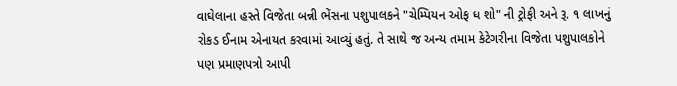વાઘેલાના હસ્તે વિજેતા બન્ની ભેંસના પશુપાલકને "ચેમ્પિયન ઓફ ધ શો" ની ટ્રોફી અને રૂ. ૧ લાખનું રોકડ ઈનામ એનાયત કરવામાં આવ્યું હતું. તે સાથે જ અન્ય તમામ કેટેગરીના વિજેતા પશુપાલકોને પણ પ્રમાણપત્રો આપી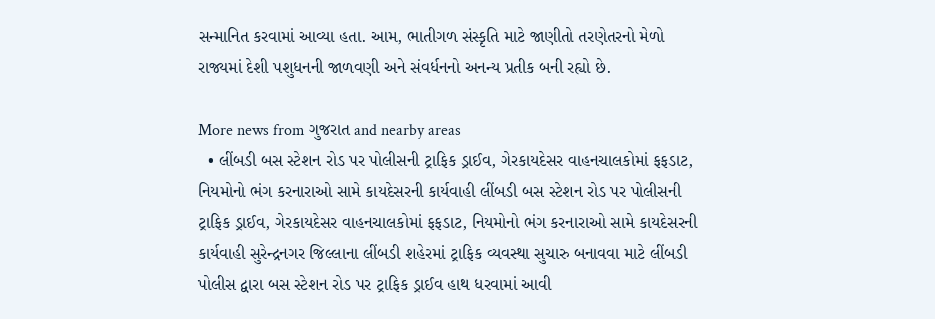સન્માનિત કરવામાં આવ્યા હતા. આમ, ભાતીગળ સંસ્કૃતિ માટે જાણીતો તરણેતરનો મેળો રાજ્યમાં દેશી પશુધનની જાળવણી અને સંવર્ધનનો અનન્ય પ્રતીક બની રહ્યો છે.

More news from ગુજરાત and nearby areas
  • લીંબડી બસ સ્ટેશન રોડ પર પોલીસની ટ્રાફિક ડ્રાઈવ, ગેરકાયદેસર વાહનચાલકોમાં ફફડાટ, નિયમોનો ભંગ કરનારાઓ સામે કાયદેસરની કાર્યવાહી લીંબડી બસ સ્ટેશન રોડ પર પોલીસની ટ્રાફિક ડ્રાઈવ, ગેરકાયદેસર વાહનચાલકોમાં ફફડાટ, નિયમોનો ભંગ કરનારાઓ સામે કાયદેસરની કાર્યવાહી સુરેન્દ્રનગર જિલ્લાના લીંબડી શહેરમાં ટ્રાફિક વ્યવસ્થા સુચારુ બનાવવા માટે લીંબડી પોલીસ દ્વારા બસ સ્ટેશન રોડ પર ટ્રાફિક ડ્રાઈવ હાથ ધરવામાં આવી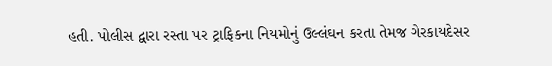હતી. પોલીસ દ્વારા રસ્તા પર ટ્રાફિકના નિયમોનું ઉલ્લંઘન કરતા તેમજ ગેરકાયદેસર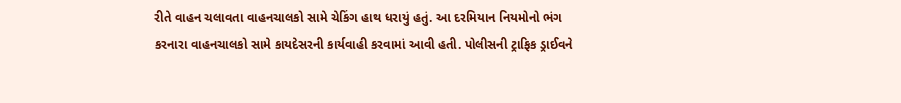રીતે વાહન ચલાવતા વાહનચાલકો સામે ચેકિંગ હાથ ધરાયું હતું. આ દરમિયાન નિયમોનો ભંગ કરનારા વાહનચાલકો સામે કાયદેસરની કાર્યવાહી કરવામાં આવી હતી. પોલીસની ટ્રાફિક ડ્રાઈવને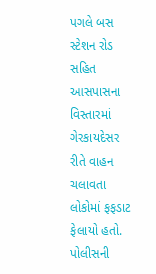પગલે બસ સ્ટેશન રોડ સહિત આસપાસના વિસ્તારમાં ગેરકાયદેસર રીતે વાહન ચલાવતા લોકોમાં ફફડાટ ફેલાયો હતો. પોલીસની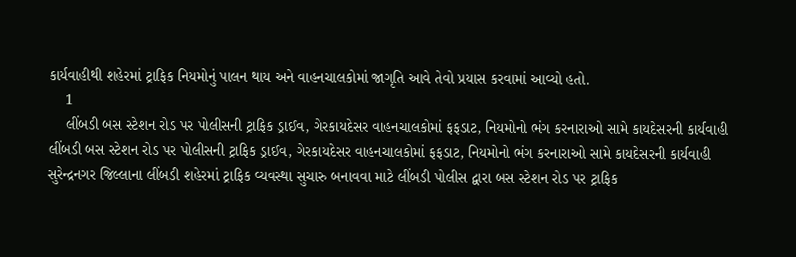કાર્યવાહીથી શહેરમાં ટ્રાફિક નિયમોનું પાલન થાય અને વાહનચાલકોમાં જાગૃતિ આવે તેવો પ્રયાસ કરવામાં આવ્યો હતો.
    1
    લીંબડી બસ સ્ટેશન રોડ પર પોલીસની ટ્રાફિક ડ્રાઈવ, ગેરકાયદેસર વાહનચાલકોમાં ફફડાટ, નિયમોનો ભંગ કરનારાઓ સામે કાયદેસરની કાર્યવાહી
લીંબડી બસ સ્ટેશન રોડ પર પોલીસની ટ્રાફિક ડ્રાઈવ, ગેરકાયદેસર વાહનચાલકોમાં ફફડાટ, નિયમોનો ભંગ કરનારાઓ સામે કાયદેસરની કાર્યવાહી
સુરેન્દ્રનગર જિલ્લાના લીંબડી શહેરમાં ટ્રાફિક વ્યવસ્થા સુચારુ બનાવવા માટે લીંબડી પોલીસ દ્વારા બસ સ્ટેશન રોડ પર ટ્રાફિક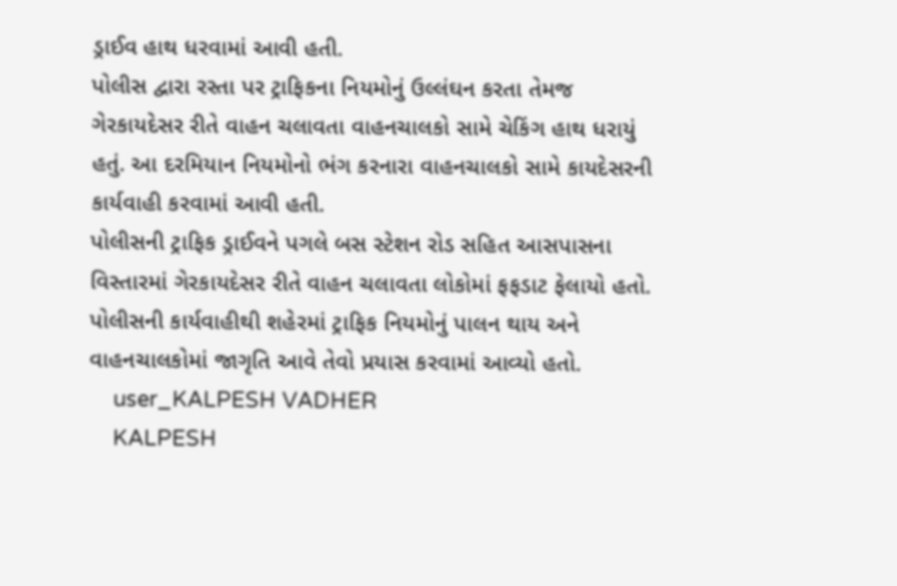ડ્રાઈવ હાથ ધરવામાં આવી હતી.
પોલીસ દ્વારા રસ્તા પર ટ્રાફિકના નિયમોનું ઉલ્લંઘન કરતા તેમજ ગેરકાયદેસર રીતે વાહન ચલાવતા વાહનચાલકો સામે ચેકિંગ હાથ ધરાયું હતું. આ દરમિયાન નિયમોનો ભંગ કરનારા વાહનચાલકો સામે કાયદેસરની કાર્યવાહી કરવામાં આવી હતી.
પોલીસની ટ્રાફિક ડ્રાઈવને પગલે બસ સ્ટેશન રોડ સહિત આસપાસના વિસ્તારમાં ગેરકાયદેસર રીતે વાહન ચલાવતા લોકોમાં ફફડાટ ફેલાયો હતો. પોલીસની કાર્યવાહીથી શહેરમાં ટ્રાફિક નિયમોનું પાલન થાય અને વાહનચાલકોમાં જાગૃતિ આવે તેવો પ્રયાસ કરવામાં આવ્યો હતો.
    user_KALPESH VADHER
    KALPESH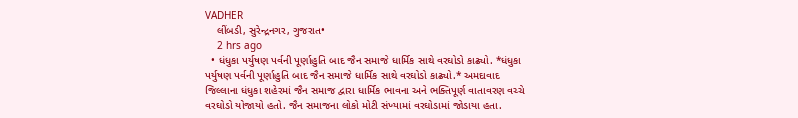VADHER
    લીંબડી, સુરેન્દ્રનગર, ગુજરાત•
    2 hrs ago
  • ધંધુકા પર્યુષણ પર્વની પૂર્ણાહુતિ બાદ જૈન સમાજે ધાર્મિક સાથે વરઘોડો કાઢ્યો. *ધંધુકા પર્યુષણ પર્વની પૂર્ણાહુતિ બાદ જૈન સમાજે ધાર્મિક સાથે વરઘોડો કાઢ્યો.* અમદાવાદ જિલ્લાના ધંધુકા શહેરમાં જૈન સમાજ દ્વારા ધાર્મિક ભાવના અને ભક્તિપૂર્ણ વાતાવરણ વચ્ચે વરઘોડો યોજાયો હતો. જૈન સમાજના લોકો મોટી સંખ્યામાં વરઘોડામાં જોડાયા હતા.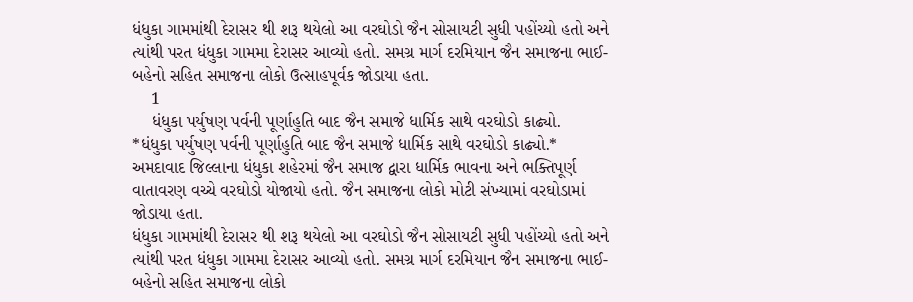ધંધુકા ગામમાંથી દેરાસર થી શરૂ થયેલો આ વરઘોડો જૈન સોસાયટી સુધી પહોંચ્યો હતો અને ત્યાંથી પરત ધંધુકા ગામમા દેરાસર આવ્યો હતો. સમગ્ર માર્ગ દરમિયાન જૈન સમાજના ભાઈ-બહેનો સહિત સમાજના લોકો ઉત્સાહપૂર્વક જોડાયા હતા.
    1
    ધંધુકા પર્યુષણ પર્વની પૂર્ણાહુતિ બાદ જૈન સમાજે ધાર્મિક સાથે વરઘોડો કાઢ્યો.
*ધંધુકા પર્યુષણ પર્વની પૂર્ણાહુતિ બાદ જૈન સમાજે ધાર્મિક સાથે વરઘોડો કાઢ્યો.*
અમદાવાદ જિલ્લાના ધંધુકા શહેરમાં જૈન સમાજ દ્વારા ધાર્મિક ભાવના અને ભક્તિપૂર્ણ વાતાવરણ વચ્ચે વરઘોડો યોજાયો હતો. જૈન સમાજના લોકો મોટી સંખ્યામાં વરઘોડામાં જોડાયા હતા.
ધંધુકા ગામમાંથી દેરાસર થી શરૂ થયેલો આ વરઘોડો જૈન સોસાયટી સુધી પહોંચ્યો હતો અને ત્યાંથી પરત ધંધુકા ગામમા દેરાસર આવ્યો હતો. સમગ્ર માર્ગ દરમિયાન જૈન સમાજના ભાઈ-બહેનો સહિત સમાજના લોકો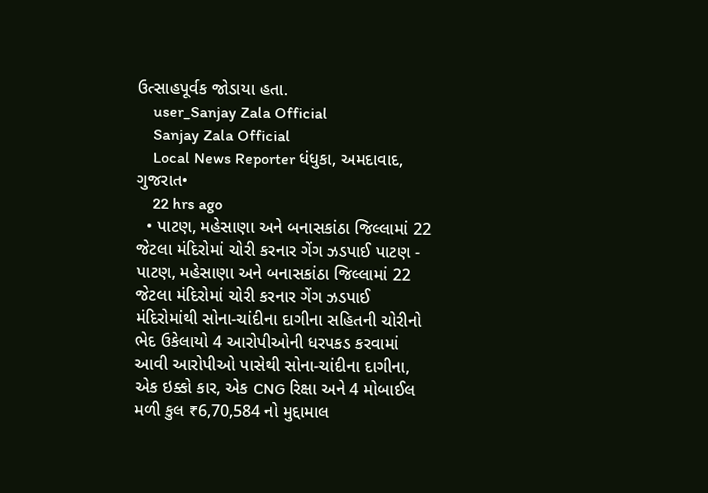ઉત્સાહપૂર્વક જોડાયા હતા.
    user_Sanjay Zala Official
    Sanjay Zala Official
    Local News Reporter ધંધુકા, અમદાવાદ, ગુજરાત•
    22 hrs ago
  • પાટણ, મહેસાણા અને બનાસકાંઠા જિલ્લામાં 22 જેટલા મંદિરોમાં ચોરી કરનાર ગેંગ ઝડપાઈ પાટણ - પાટણ, મહેસાણા અને બનાસકાંઠા જિલ્લામાં 22 જેટલા મંદિરોમાં ચોરી કરનાર ગેંગ ઝડપાઈ મંદિરોમાંથી સોના-ચાંદીના દાગીના સહિતની ચોરીનો ભેદ ઉકેલાયો 4 આરોપીઓની ધરપકડ કરવામાં આવી આરોપીઓ પાસેથી સોના-ચાંદીના દાગીના, એક ઇક્કો કાર, એક CNG રિક્ષા અને 4 મોબાઈલ મળી કુલ ₹6,70,584 નો મુદ્દામાલ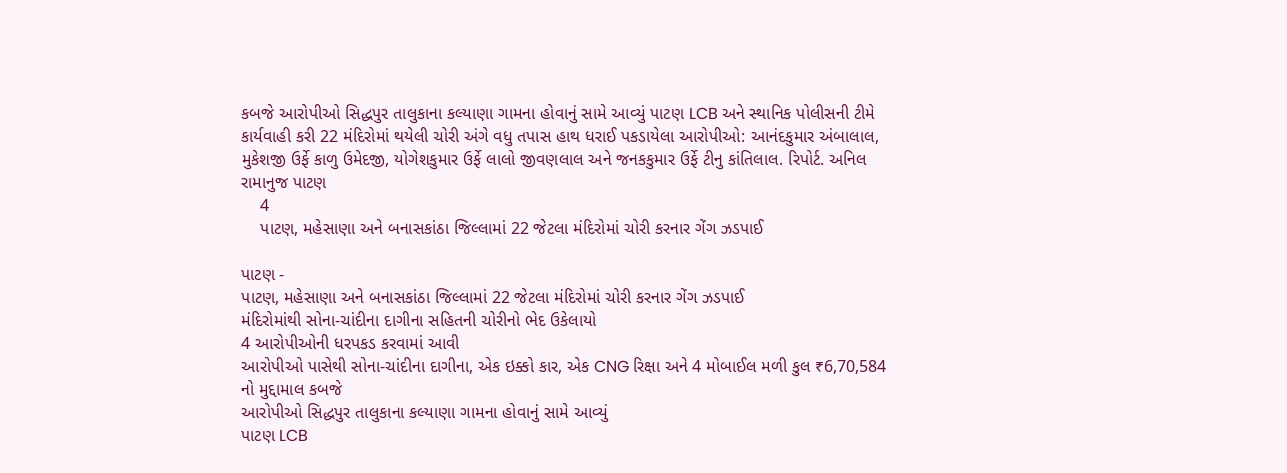કબજે આરોપીઓ સિદ્ધપુર તાલુકાના કલ્યાણા ગામના હોવાનું સામે આવ્યું પાટણ LCB અને સ્થાનિક પોલીસની ટીમે કાર્યવાહી કરી 22 મંદિરોમાં થયેલી ચોરી અંગે વધુ તપાસ હાથ ધરાઈ પકડાયેલા આરોપીઓ: આનંદકુમાર અંબાલાલ, મુકેશજી ઉર્ફે કાળુ ઉમેદજી, યોગેશકુમાર ઉર્ફે લાલો જીવણલાલ અને જનકકુમાર ઉર્ફે ટીનુ કાંતિલાલ. રિપોર્ટ. અનિલ રામાનુજ પાટણ
    4
    પાટણ, મહેસાણા અને બનાસકાંઠા જિલ્લામાં 22 જેટલા મંદિરોમાં ચોરી કરનાર ગેંગ ઝડપાઈ

પાટણ -
પાટણ, મહેસાણા અને બનાસકાંઠા જિલ્લામાં 22 જેટલા મંદિરોમાં ચોરી કરનાર ગેંગ ઝડપાઈ
મંદિરોમાંથી સોના-ચાંદીના દાગીના સહિતની ચોરીનો ભેદ ઉકેલાયો
4 આરોપીઓની ધરપકડ કરવામાં આવી
આરોપીઓ પાસેથી સોના-ચાંદીના દાગીના, એક ઇક્કો કાર, એક CNG રિક્ષા અને 4 મોબાઈલ મળી કુલ ₹6,70,584 નો મુદ્દામાલ કબજે
આરોપીઓ સિદ્ધપુર તાલુકાના કલ્યાણા ગામના હોવાનું સામે આવ્યું
પાટણ LCB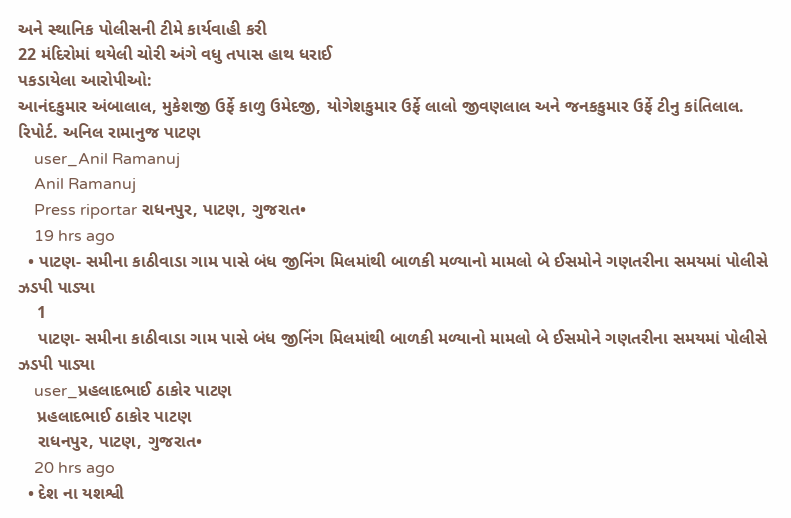અને સ્થાનિક પોલીસની ટીમે કાર્યવાહી કરી
22 મંદિરોમાં થયેલી ચોરી અંગે વધુ તપાસ હાથ ધરાઈ
પકડાયેલા આરોપીઓ:
આનંદકુમાર અંબાલાલ, મુકેશજી ઉર્ફે કાળુ ઉમેદજી, યોગેશકુમાર ઉર્ફે લાલો જીવણલાલ અને જનકકુમાર ઉર્ફે ટીનુ કાંતિલાલ.
રિપોર્ટ. અનિલ રામાનુજ પાટણ
    user_Anil Ramanuj
    Anil Ramanuj
    Press riportar રાધનપુર, પાટણ, ગુજરાત•
    19 hrs ago
  • પાટણ- સમીના કાઠીવાડા ગામ પાસે બંધ જીનિંગ મિલમાંથી બાળકી મળ્યાનો મામલો બે ઈસમોને ગણતરીના સમયમાં પોલીસે ઝડપી પાડ્યા
    1
    પાટણ- સમીના કાઠીવાડા ગામ પાસે બંધ જીનિંગ મિલમાંથી બાળકી મળ્યાનો મામલો બે ઈસમોને ગણતરીના સમયમાં પોલીસે ઝડપી પાડ્યા
    user_પ્રહલાદભાઈ ઠાકોર પાટણ
    પ્રહલાદભાઈ ઠાકોર પાટણ
    રાધનપુર, પાટણ, ગુજરાત•
    20 hrs ago
  • દેશ ના યશશ્વી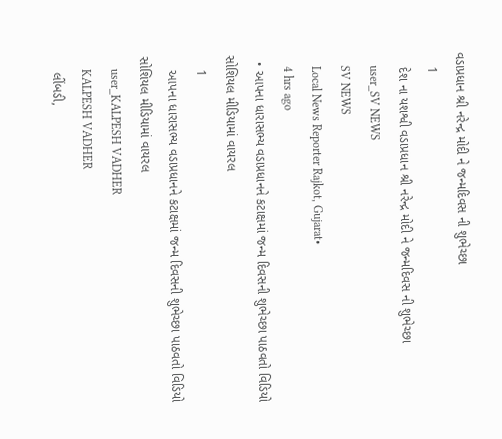વડાપ્રધાન શ્રી નરેન્દ્ર મોદી ને જન્મદિવસ ની શુભેચ્છા
    1
    દેશ ના યશશ્વી વડાપ્રધાન શ્રી નરેન્દ્ર મોદી ને જન્મદિવસ ની શુભેચ્છા
    user_SV NEWS
    SV NEWS
    Local News Reporter Rajkot, Gujarat•
    4 hrs ago
  • આપના ધારાસભ્ય વડાપ્રધાનને કટાક્ષમાં જન્મ દિવસની શુભેચ્છા પાઠવતો વિડિયો સોશિયલ મીડિયામાં વાયરલ
    1
    આપના ધારાસભ્ય વડાપ્રધાનને કટાક્ષમાં જન્મ દિવસની શુભેચ્છા પાઠવતો વિડિયો સોશિયલ મીડિયામાં વાયરલ
    user_KALPESH VADHER
    KALPESH VADHER
    લીંબડી,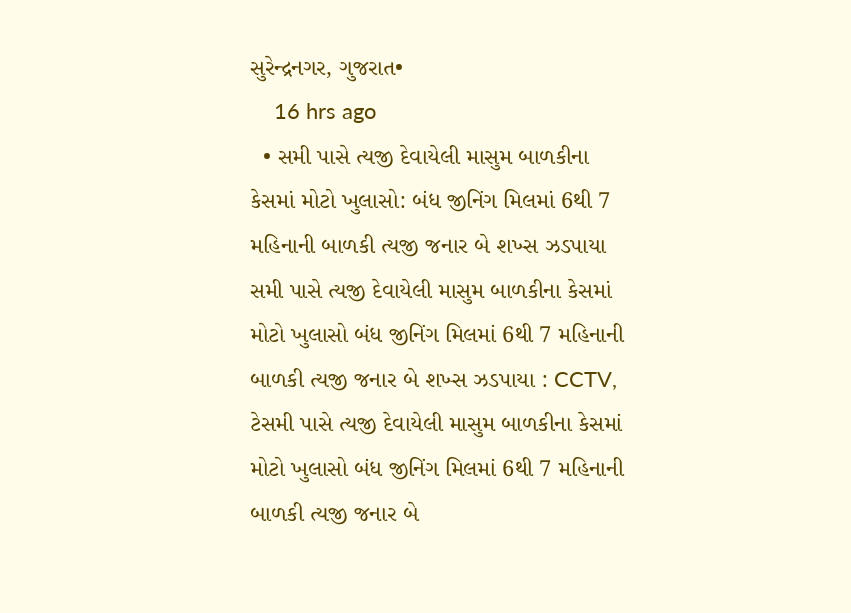સુરેન્દ્રનગર, ગુજરાત•
    16 hrs ago
  • સમી પાસે ત્યજી દેવાયેલી માસુમ બાળકીના કેસમાં મોટો ખુલાસો: બંધ જીનિંગ મિલમાં 6થી 7 મહિનાની બાળકી ત્યજી જનાર બે શખ્સ ઝડપાયા સમી પાસે ત્યજી દેવાયેલી માસુમ બાળકીના કેસમાં મોટો ખુલાસો બંધ જીનિંગ મિલમાં 6થી 7 મહિનાની બાળકી ત્યજી જનાર બે શખ્સ ઝડપાયા : CCTV, ટેસમી પાસે ત્યજી દેવાયેલી માસુમ બાળકીના કેસમાં મોટો ખુલાસો બંધ જીનિંગ મિલમાં 6થી 7 મહિનાની બાળકી ત્યજી જનાર બે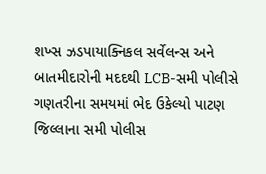શખ્સ ઝડપાયાક્નિકલ સર્વેલન્સ અને બાતમીદારોની મદદથી LCB-સમી પોલીસે ગણતરીના સમયમાં ભેદ ઉકેલ્યો પાટણ જિલ્લાના સમી પોલીસ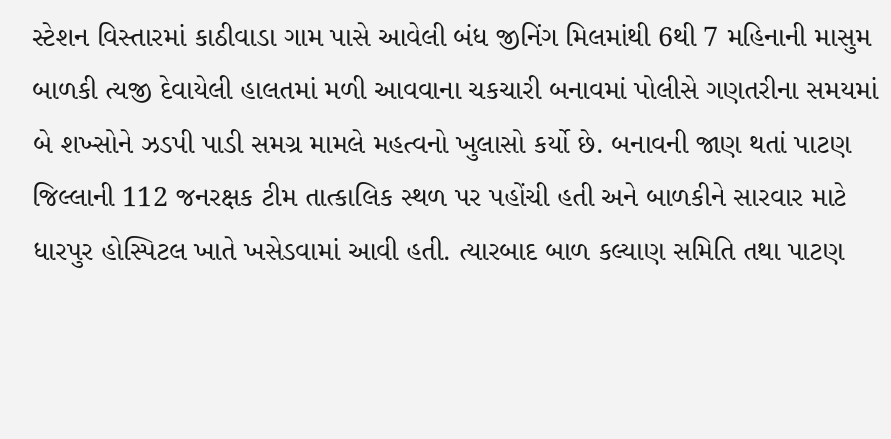સ્ટેશન વિસ્તારમાં કાઠીવાડા ગામ પાસે આવેલી બંધ જીનિંગ મિલમાંથી 6થી 7 મહિનાની માસુમ બાળકી ત્યજી દેવાયેલી હાલતમાં મળી આવવાના ચકચારી બનાવમાં પોલીસે ગણતરીના સમયમાં બે શખ્સોને ઝડપી પાડી સમગ્ર મામલે મહત્વનો ખુલાસો કર્યો છે. બનાવની જાણ થતાં પાટણ જિલ્લાની 112 જનરક્ષક ટીમ તાત્કાલિક સ્થળ પર પહોંચી હતી અને બાળકીને સારવાર માટે ધારપુર હોસ્પિટલ ખાતે ખસેડવામાં આવી હતી. ત્યારબાદ બાળ કલ્યાણ સમિતિ તથા પાટણ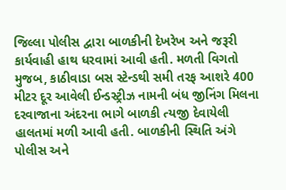જિલ્લા પોલીસ દ્વારા બાળકીની દેખરેખ અને જરૂરી કાર્યવાહી હાથ ધરવામાં આવી હતી. મળતી વિગતો મુજબ, કાઠીવાડા બસ સ્ટેન્ડથી સમી તરફ આશરે 400 મીટર દૂર આવેલી ઈન્ડસ્ટ્રીઝ નામની બંધ જીનિંગ મિલના દરવાજાના અંદરના ભાગે બાળકી ત્યજી દેવાયેલી હાલતમાં મળી આવી હતી. બાળકીની સ્થિતિ અંગે પોલીસ અને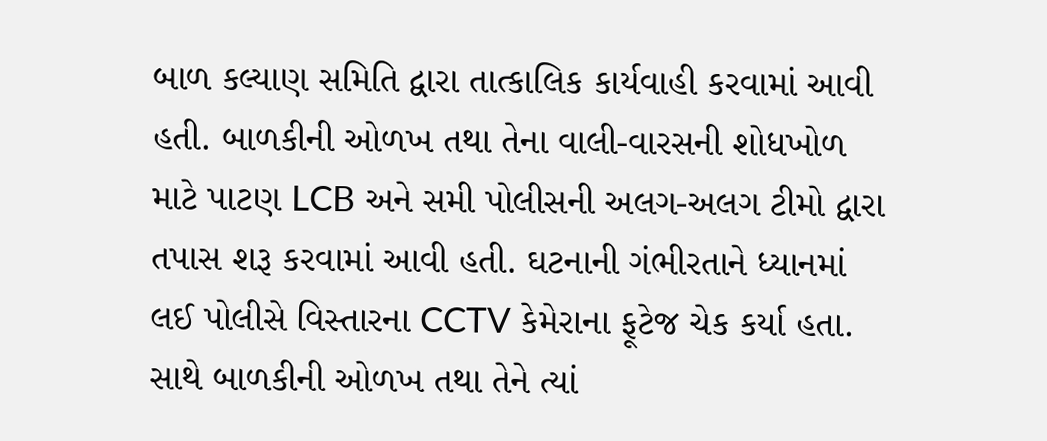બાળ કલ્યાણ સમિતિ દ્વારા તાત્કાલિક કાર્યવાહી કરવામાં આવી હતી. બાળકીની ઓળખ તથા તેના વાલી-વારસની શોધખોળ માટે પાટણ LCB અને સમી પોલીસની અલગ-અલગ ટીમો દ્વારા તપાસ શરૂ કરવામાં આવી હતી. ઘટનાની ગંભીરતાને ધ્યાનમાં લઈ પોલીસે વિસ્તારના CCTV કેમેરાના ફૂટેજ ચેક કર્યા હતા. સાથે બાળકીની ઓળખ તથા તેને ત્યાં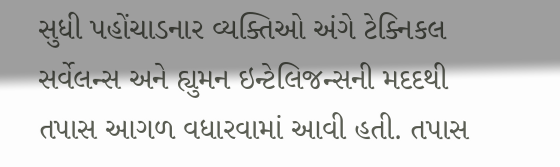સુધી પહોંચાડનાર વ્યક્તિઓ અંગે ટેક્નિકલ સર્વેલન્સ અને હ્યુમન ઇન્ટેલિજન્સની મદદથી તપાસ આગળ વધારવામાં આવી હતી. તપાસ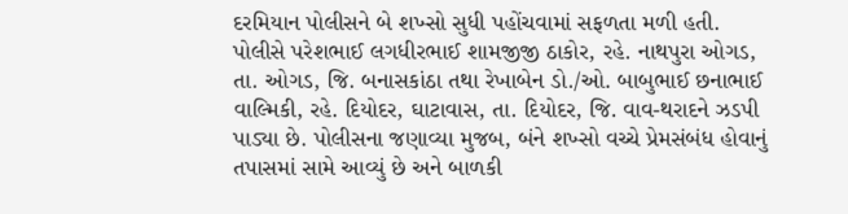દરમિયાન પોલીસને બે શખ્સો સુધી પહોંચવામાં સફળતા મળી હતી. પોલીસે પરેશભાઈ લગધીરભાઈ શામજીજી ઠાકોર, રહે. નાથપુરા ઓગડ, તા. ઓગડ, જિ. બનાસકાંઠા તથા રેખાબેન ડો./ઓ. બાબુભાઈ છનાભાઈ વાલ્મિકી, રહે. દિયોદર, ઘાટાવાસ, તા. દિયોદર, જિ. વાવ-થરાદને ઝડપી પાડ્યા છે. પોલીસના જણાવ્યા મુજબ, બંને શખ્સો વચ્ચે પ્રેમસંબંધ હોવાનું તપાસમાં સામે આવ્યું છે અને બાળકી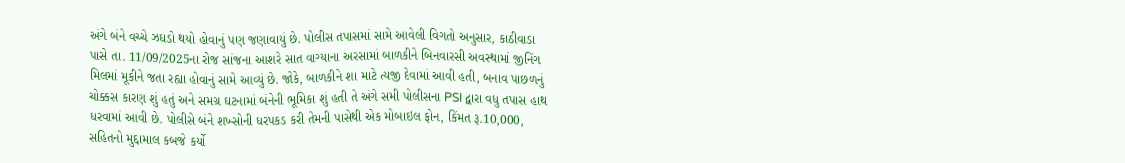અંગે બંને વચ્ચે ઝઘડો થયો હોવાનું પણ જણાવાયું છે. પોલીસ તપાસમાં સામે આવેલી વિગતો અનુસાર, કાઠીવાડા પાસે તા. 11/09/2025ના રોજ સાંજના આશરે સાત વાગ્યાના અરસામાં બાળકીને બિનવારસી અવસ્થામાં જીનિંગ મિલમાં મૂકીને જતા રહ્યા હોવાનું સામે આવ્યું છે. જોકે, બાળકીને શા માટે ત્યજી દેવામાં આવી હતી, બનાવ પાછળનું ચોક્કસ કારણ શું હતું અને સમગ્ર ઘટનામાં બંનેની ભૂમિકા શું હતી તે અંગે સમી પોલીસના PSI દ્વારા વધુ તપાસ હાથ ધરવામાં આવી છે. પોલીસે બંને શખ્સોની ધરપકડ કરી તેમની પાસેથી એક મોબાઇલ ફોન, કિંમત રૂ.10,000, સહિતનો મુદ્દામાલ કબજે કર્યો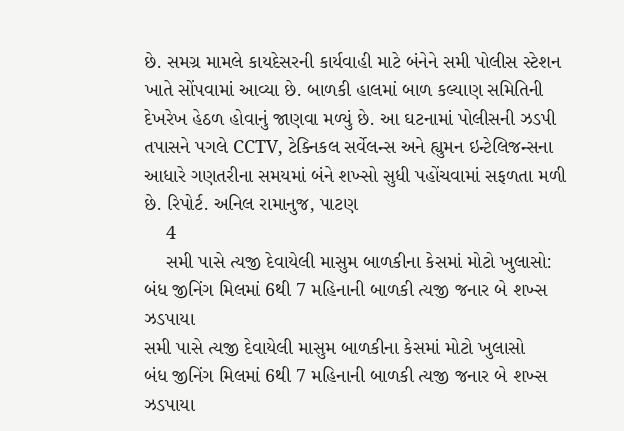છે. સમગ્ર મામલે કાયદેસરની કાર્યવાહી માટે બંનેને સમી પોલીસ સ્ટેશન ખાતે સોંપવામાં આવ્યા છે. બાળકી હાલમાં બાળ કલ્યાણ સમિતિની દેખરેખ હેઠળ હોવાનું જાણવા મળ્યું છે. આ ઘટનામાં પોલીસની ઝડપી તપાસને પગલે CCTV, ટેક્નિકલ સર્વેલન્સ અને હ્યુમન ઇન્ટેલિજન્સના આધારે ગણતરીના સમયમાં બંને શખ્સો સુધી પહોંચવામાં સફળતા મળી છે. રિપોર્ટ. અનિલ રામાનુજ, પાટણ
    4
    સમી પાસે ત્યજી દેવાયેલી માસુમ બાળકીના કેસમાં મોટો ખુલાસો: બંધ જીનિંગ મિલમાં 6થી 7 મહિનાની બાળકી ત્યજી જનાર બે શખ્સ ઝડપાયા
સમી પાસે ત્યજી દેવાયેલી માસુમ બાળકીના કેસમાં મોટો ખુલાસો
બંધ જીનિંગ મિલમાં 6થી 7 મહિનાની બાળકી ત્યજી જનાર બે શખ્સ ઝડપાયા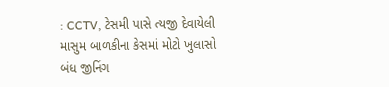: CCTV, ટેસમી પાસે ત્યજી દેવાયેલી માસુમ બાળકીના કેસમાં મોટો ખુલાસો
બંધ જીનિંગ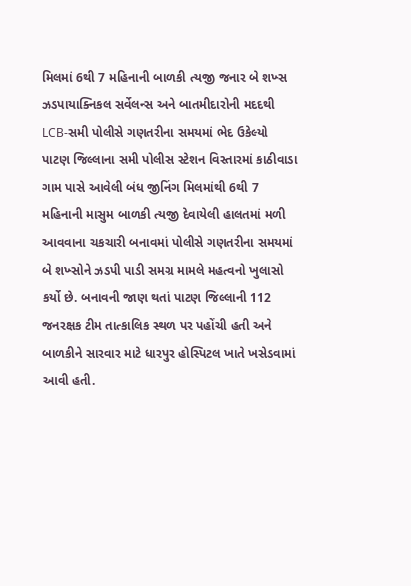મિલમાં 6થી 7 મહિનાની બાળકી ત્યજી જનાર બે શખ્સ ઝડપાયાક્નિકલ સર્વેલન્સ અને બાતમીદારોની મદદથી LCB-સમી પોલીસે ગણતરીના સમયમાં ભેદ ઉકેલ્યો
પાટણ જિલ્લાના સમી પોલીસ સ્ટેશન વિસ્તારમાં કાઠીવાડા ગામ પાસે આવેલી બંધ જીનિંગ મિલમાંથી 6થી 7 મહિનાની માસુમ બાળકી ત્યજી દેવાયેલી હાલતમાં મળી આવવાના ચકચારી બનાવમાં પોલીસે ગણતરીના સમયમાં બે શખ્સોને ઝડપી પાડી સમગ્ર મામલે મહત્વનો ખુલાસો કર્યો છે. બનાવની જાણ થતાં પાટણ જિલ્લાની 112 જનરક્ષક ટીમ તાત્કાલિક સ્થળ પર પહોંચી હતી અને બાળકીને સારવાર માટે ધારપુર હોસ્પિટલ ખાતે ખસેડવામાં આવી હતી.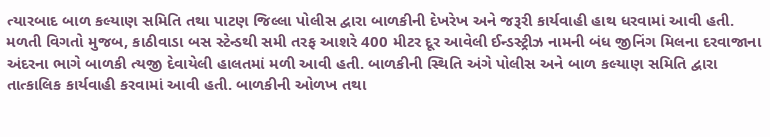ત્યારબાદ બાળ કલ્યાણ સમિતિ તથા પાટણ જિલ્લા પોલીસ દ્વારા બાળકીની દેખરેખ અને જરૂરી કાર્યવાહી હાથ ધરવામાં આવી હતી.
મળતી વિગતો મુજબ, કાઠીવાડા બસ સ્ટેન્ડથી સમી તરફ આશરે 400 મીટર દૂર આવેલી ઈન્ડસ્ટ્રીઝ નામની બંધ જીનિંગ મિલના દરવાજાના અંદરના ભાગે બાળકી ત્યજી દેવાયેલી હાલતમાં મળી આવી હતી. બાળકીની સ્થિતિ અંગે પોલીસ અને બાળ કલ્યાણ સમિતિ દ્વારા તાત્કાલિક કાર્યવાહી કરવામાં આવી હતી. બાળકીની ઓળખ તથા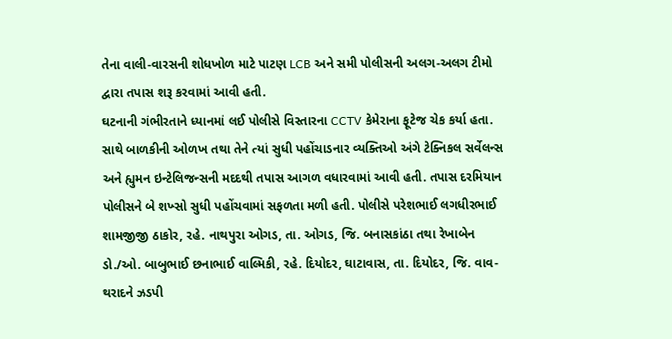તેના વાલી-વારસની શોધખોળ માટે પાટણ LCB અને સમી પોલીસની અલગ-અલગ ટીમો દ્વારા તપાસ શરૂ કરવામાં આવી હતી.
ઘટનાની ગંભીરતાને ધ્યાનમાં લઈ પોલીસે વિસ્તારના CCTV કેમેરાના ફૂટેજ ચેક કર્યા હતા. સાથે બાળકીની ઓળખ તથા તેને ત્યાં સુધી પહોંચાડનાર વ્યક્તિઓ અંગે ટેક્નિકલ સર્વેલન્સ અને હ્યુમન ઇન્ટેલિજન્સની મદદથી તપાસ આગળ વધારવામાં આવી હતી. તપાસ દરમિયાન પોલીસને બે શખ્સો સુધી પહોંચવામાં સફળતા મળી હતી. પોલીસે પરેશભાઈ લગધીરભાઈ શામજીજી ઠાકોર, રહે. નાથપુરા ઓગડ, તા. ઓગડ, જિ. બનાસકાંઠા તથા રેખાબેન ડો./ઓ. બાબુભાઈ છનાભાઈ વાલ્મિકી, રહે. દિયોદર, ઘાટાવાસ, તા. દિયોદર, જિ. વાવ-થરાદને ઝડપી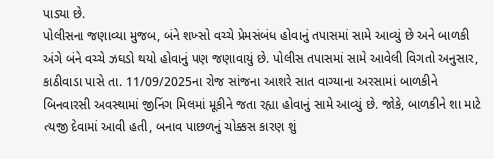પાડ્યા છે.
પોલીસના જણાવ્યા મુજબ, બંને શખ્સો વચ્ચે પ્રેમસંબંધ હોવાનું તપાસમાં સામે આવ્યું છે અને બાળકી અંગે બંને વચ્ચે ઝઘડો થયો હોવાનું પણ જણાવાયું છે. પોલીસ તપાસમાં સામે આવેલી વિગતો અનુસાર, કાઠીવાડા પાસે તા. 11/09/2025ના રોજ સાંજના આશરે સાત વાગ્યાના અરસામાં બાળકીને બિનવારસી અવસ્થામાં જીનિંગ મિલમાં મૂકીને જતા રહ્યા હોવાનું સામે આવ્યું છે. જોકે, બાળકીને શા માટે ત્યજી દેવામાં આવી હતી, બનાવ પાછળનું ચોક્કસ કારણ શું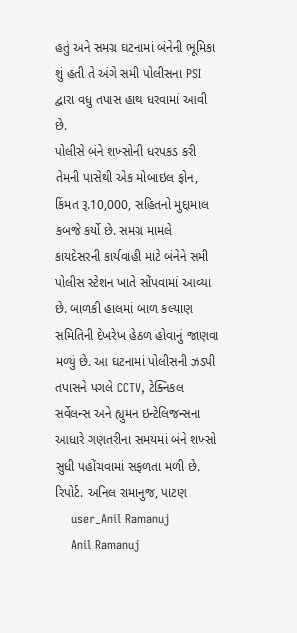હતું અને સમગ્ર ઘટનામાં બંનેની ભૂમિકા શું હતી તે અંગે સમી પોલીસના PSI દ્વારા વધુ તપાસ હાથ ધરવામાં આવી છે.
પોલીસે બંને શખ્સોની ધરપકડ કરી તેમની પાસેથી એક મોબાઇલ ફોન, કિંમત રૂ.10,000, સહિતનો મુદ્દામાલ કબજે કર્યો છે. સમગ્ર મામલે કાયદેસરની કાર્યવાહી માટે બંનેને સમી પોલીસ સ્ટેશન ખાતે સોંપવામાં આવ્યા છે. બાળકી હાલમાં બાળ કલ્યાણ સમિતિની દેખરેખ હેઠળ હોવાનું જાણવા મળ્યું છે. આ ઘટનામાં પોલીસની ઝડપી તપાસને પગલે CCTV, ટેક્નિકલ સર્વેલન્સ અને હ્યુમન ઇન્ટેલિજન્સના આધારે ગણતરીના સમયમાં બંને શખ્સો સુધી પહોંચવામાં સફળતા મળી છે.
રિપોર્ટ. અનિલ રામાનુજ, પાટણ
    user_Anil Ramanuj
    Anil Ramanuj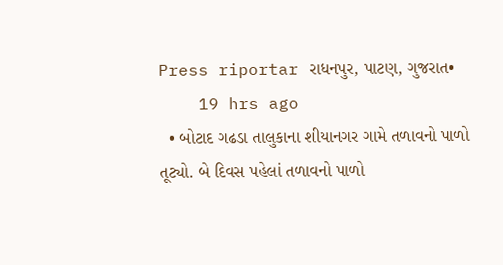Press riportar રાધનપુર, પાટણ, ગુજરાત•
    19 hrs ago
  • બોટાદ ગઢડા તાલુકાના શીયાનગર ગામે તળાવનો પાળો તૂટ્યો. બે દિવસ પહેલાં તળાવનો પાળો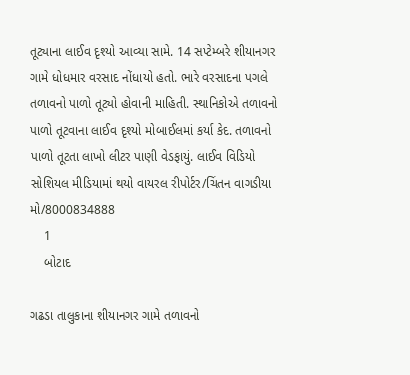તૂટ્યાના લાઈવ દૃશ્યો આવ્યા સામે. 14 સપ્ટેમ્બરે શીયાનગર ગામે ધોધમાર વરસાદ નોંધાયો હતો. ભારે વરસાદના પગલે તળાવનો પાળો તૂટ્યો હોવાની માહિતી. સ્થાનિકોએ તળાવનો પાળો તૂટવાના લાઈવ દૃશ્યો મોબાઈલમાં કર્યા કેદ. તળાવનો પાળો તૂટતા લાખો લીટર પાણી વેડફાયું. લાઈવ વિડિયો સોશિયલ મીડિયામાં થયો વાયરલ રીપોર્ટર/ચિંતન વાગડીયા મો/8000834888
    1
    બોટાદ

ગઢડા તાલુકાના શીયાનગર ગામે તળાવનો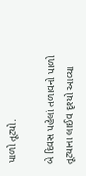પાળો તૂટ્યો.

બે દિવસ પહેલાં તળાવનો પાળો તૂટ્યાના લાઈવ દૃશ્યો આવ્યા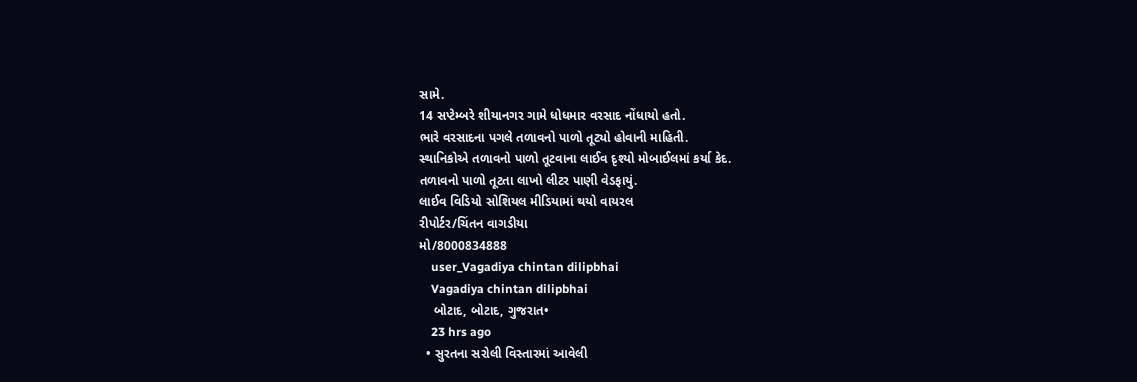સામે.
14 સપ્ટેમ્બરે શીયાનગર ગામે ધોધમાર વરસાદ નોંધાયો હતો.
ભારે વરસાદના પગલે તળાવનો પાળો તૂટ્યો હોવાની માહિતી.
સ્થાનિકોએ તળાવનો પાળો તૂટવાના લાઈવ દૃશ્યો મોબાઈલમાં કર્યા કેદ.
તળાવનો પાળો તૂટતા લાખો લીટર પાણી વેડફાયું.
લાઈવ વિડિયો સોશિયલ મીડિયામાં થયો વાયરલ
રીપોર્ટર/ચિંતન વાગડીયા
મો/8000834888
    user_Vagadiya chintan dilipbhai
    Vagadiya chintan dilipbhai
    બોટાદ, બોટાદ, ગુજરાત•
    23 hrs ago
  • સુરતના સરોલી વિસ્તારમાં આવેલી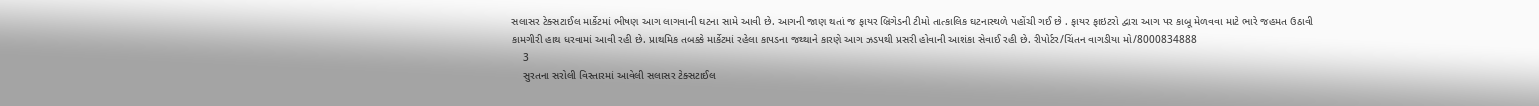સલાસર ટેક્સટાઈલ માર્કેટમાં ભીષણ આગ લાગવાની ઘટના સામે આવી છે. આગની જાણ થતાં જ ફાયર બ્રિગેડની ટીમો તાત્કાલિક ઘટનાસ્થળે પહોંચી ગઈ છે . ફાયર ફાઇટરો દ્વારા આગ પર કાબૂ મેળવવા માટે ભારે જહમત ઉઠાવી કામગીરી હાથ ધરવામાં આવી રહી છે. પ્રાથમિક તબક્કે માર્કેટમાં રહેલા કાપડના જથ્થાને કારણે આગ ઝડપથી પ્રસરી હોવાની આશંકા સેવાઈ રહી છે. રીપોર્ટર/ચિંતન વાગડીયા મો/8000834888
    3
    સુરતના સરોલી વિસ્તારમાં આવેલી સલાસર ટેક્સટાઈલ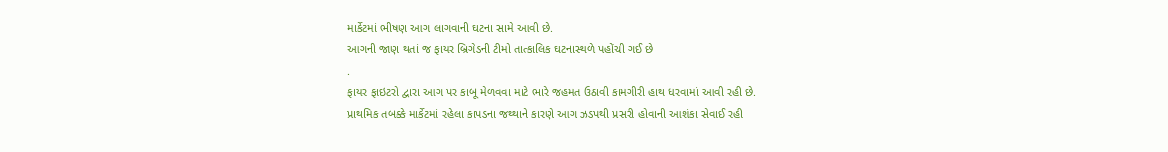માર્કેટમાં ભીષણ આગ લાગવાની ઘટના સામે આવી છે.
આગની જાણ થતાં જ ફાયર બ્રિગેડની ટીમો તાત્કાલિક ઘટનાસ્થળે પહોંચી ગઈ છે
.
ફાયર ફાઇટરો દ્વારા આગ પર કાબૂ મેળવવા માટે ભારે જહમત ઉઠાવી કામગીરી હાથ ધરવામાં આવી રહી છે.
પ્રાથમિક તબક્કે માર્કેટમાં રહેલા કાપડના જથ્થાને કારણે આગ ઝડપથી પ્રસરી હોવાની આશંકા સેવાઈ રહી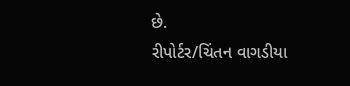છે.
રીપોર્ટર/ચિંતન વાગડીયા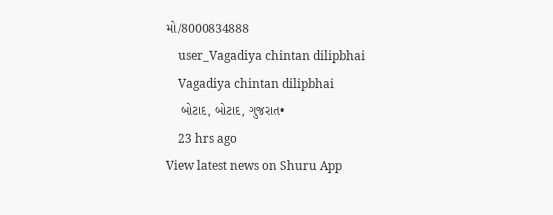મો/8000834888
    user_Vagadiya chintan dilipbhai
    Vagadiya chintan dilipbhai
    બોટાદ, બોટાદ, ગુજરાત•
    23 hrs ago
View latest news on Shuru App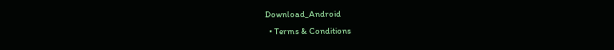Download_Android
  • Terms & Conditions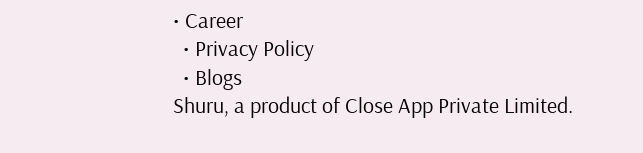• Career
  • Privacy Policy
  • Blogs
Shuru, a product of Close App Private Limited.